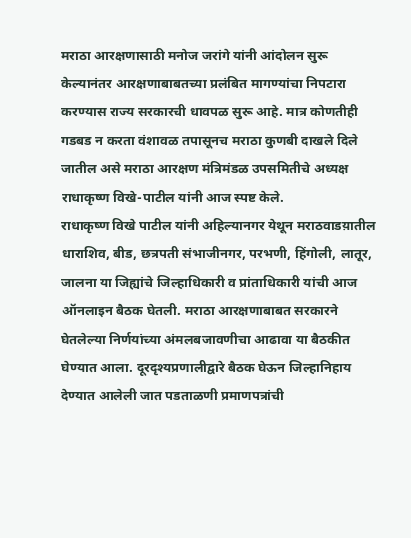मराठा आरक्षणासाठी मनोज जरांगे यांनी आंदोलन सुरू केल्यानंतर आरक्षणाबाबतच्या प्रलंबित मागण्यांचा निपटारा करण्यास राज्य सरकारची धावपळ सुरू आहे. मात्र कोणतीही गडबड न करता वंशावळ तपासूनच मराठा कुणबी दाखले दिले जातील असे मराठा आरक्षण मंत्रिमंडळ उपसमितीचे अध्यक्ष राधाकृष्ण विखे-पाटील यांनी आज स्पष्ट केले.
राधाकृष्ण विखे पाटील यांनी अहिल्यानगर येथून मराठवाडय़ातील धाराशिव, बीड, छत्रपती संभाजीनगर, परभणी, हिंगोली, लातूर, जालना या जिह्यांचे जिल्हाधिकारी व प्रांताधिकारी यांची आज ऑनलाइन बैठक घेतली. मराठा आरक्षणाबाबत सरकारने घेतलेल्या निर्णयांच्या अंमलबजावणीचा आढावा या बैठकीत घेण्यात आला. दूरदृश्यप्रणालीद्वारे बैठक घेऊन जिल्हानिहाय देण्यात आलेली जात पडताळणी प्रमाणपत्रांची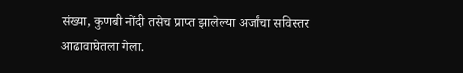संख्या, कुणबी नोंदी तसेच प्राप्त झालेल्या अर्जांचा सविस्तर आढावाघेतला गेला.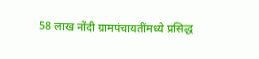58 लाख नोंदी ग्रामपंचायतींमध्ये प्रसिद्ध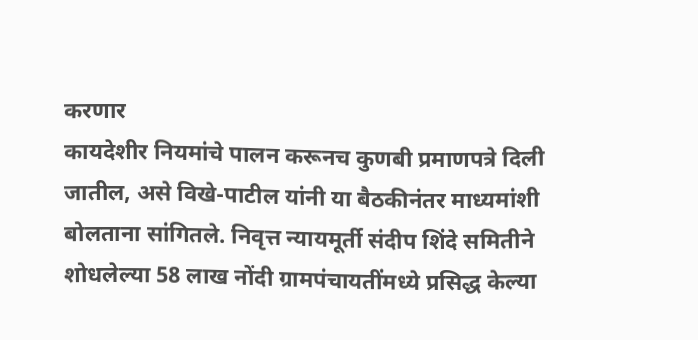करणार
कायदेशीर नियमांचे पालन करूनच कुणबी प्रमाणपत्रे दिली जातील, असे विखे-पाटील यांनी या बैठकीनंतर माध्यमांशी बोलताना सांगितले. निवृत्त न्यायमूर्ती संदीप शिंदे समितीने शोधलेल्या 58 लाख नोंदी ग्रामपंचायतींमध्ये प्रसिद्ध केल्या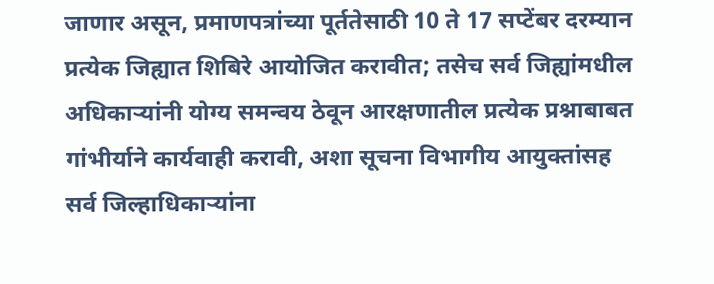जाणार असून, प्रमाणपत्रांच्या पूर्ततेसाठी 10 ते 17 सप्टेंबर दरम्यान प्रत्येक जिह्यात शिबिरे आयोजित करावीत; तसेच सर्व जिह्यांमधील अधिकाऱ्यांनी योग्य समन्वय ठेवून आरक्षणातील प्रत्येक प्रश्नाबाबत गांभीर्याने कार्यवाही करावी, अशा सूचना विभागीय आयुक्तांसह सर्व जिल्हाधिकाऱ्यांना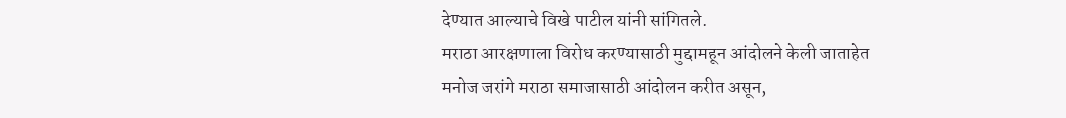देण्यात आल्याचे विखे पाटील यांनी सांगितले.
मराठा आरक्षणाला विरोध करण्यासाठी मुद्दामहून आंदोलने केली जाताहेत
मनोज जरांगे मराठा समाजासाठी आंदोलन करीत असून,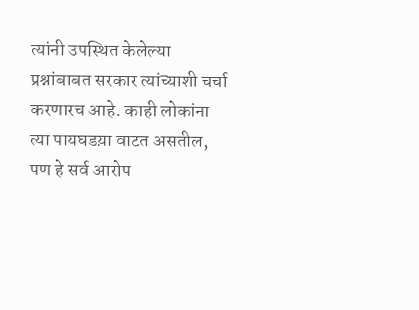त्यांनी उपस्थित केलेल्या प्रश्नांबाबत सरकार त्यांच्याशी चर्चा करणारच आहे. काही लोकांना त्या पायघडय़ा वाटत असतील, पण हे सर्व आरोप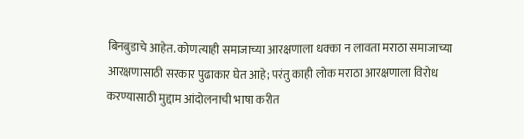बिनबुडाचे आहेत. कोणत्याही समाजाच्या आरक्षणाला धक्का न लावता मराठा समाजाच्या आरक्षणासाठी सरकार पुढाकार घेत आहे; परंतु काही लोक मराठा आरक्षणाला विरोध करण्यासाठी मुद्दाम आंदोलनाची भाषा करीत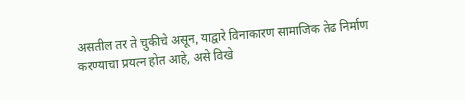असतील तर ते चुकीचे असून, याद्वारे विनाकारण सामाजिक तेढ निर्माण करण्याचा प्रयत्न होत आहे, असे विखे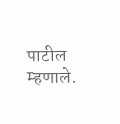पाटील म्हणाले.